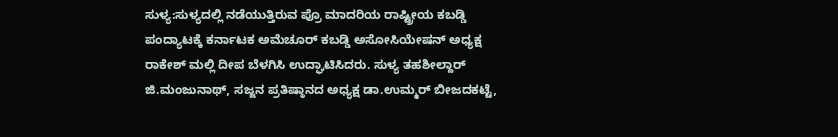ಸುಳ್ಯ:ಸುಳ್ಯದಲ್ಲಿ ನಡೆಯುತ್ತಿರುವ ಪ್ರೊ ಮಾದರಿಯ ರಾಷ್ಟ್ರೀಯ ಕಬಡ್ಡಿ ಪಂದ್ಯಾಟಕ್ಕೆ ಕರ್ನಾಟಕ ಅಮೆಚೂರ್ ಕಬಡ್ಡಿ ಅಸೋಸಿಯೇಷನ್ ಅಧ್ಯಕ್ಷ ರಾಕೇಶ್ ಮಲ್ಲಿ ದೀಪ ಬೆಳಗಿಸಿ ಉದ್ಘಾಟಿಸಿದರು. ಸುಳ್ಯ ತಹಶೀಲ್ದಾರ್ ಜಿ.ಮಂಜುನಾಥ್, ಸಜ್ಜನ ಪ್ರತಿಷ್ಠಾನದ ಅಧ್ಯಕ್ಷ ಡಾ.ಉಮ್ಮರ್ ಬೀಜದಕಟ್ಟೆ,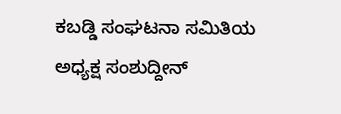ಕಬಡ್ಡಿ ಸಂಘಟನಾ ಸಮಿತಿಯ ಅಧ್ಯಕ್ಷ ಸಂಶುದ್ದೀನ್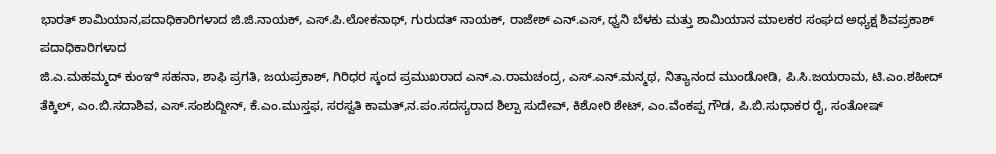ಭಾರತ್ ಶಾಮಿಯಾನ,ಪದಾಧಿಕಾರಿಗಳಾದ ಜಿ.ಜಿ.ನಾಯಕ್, ಎಸ್.ಪಿ.ಲೋಕನಾಥ್, ಗುರುದತ್ ನಾಯಕ್, ರಾಜೇಶ್ ಎನ್.ಎಸ್, ಧ್ವನಿ ಬೆಳಕು ಮತ್ತು ಶಾಮಿಯಾನ ಮಾಲಕರ ಸಂಘದ ಅಧ್ಯಕ್ಷ ಶಿವಪ್ರಕಾಶ್ ಪದಾಧಿಕಾರಿಗಳಾದ
ಜಿ.ಎ.ಮಹಮ್ಮದ್ ಕುಂಞಿ ಸಹನಾ, ಶಾಫಿ ಪ್ರಗತಿ, ಜಯಪ್ರಕಾಶ್, ಗಿರಿಧರ ಸ್ಕಂದ ಪ್ರಮುಖರಾದ ಎನ್.ಎ.ರಾಮಚಂದ್ರ, ಎಸ್.ಎನ್.ಮನ್ಮಥ, ನಿತ್ಯಾನಂದ ಮುಂಡೋಡಿ, ಪಿ.ಸಿ.ಜಯರಾಮ, ಟಿ.ಎಂ.ಶಹೀದ್ ತೆಕ್ಕಿಲ್, ಎಂ.ಬಿ.ಸದಾಶಿವ, ಎಸ್.ಸಂಶುದ್ದೀನ್, ಕೆ.ಎಂ.ಮುಸ್ತಫ, ಸರಸ್ವತಿ ಕಾಮತ್,ನ.ಪಂ.ಸದಸ್ಯರಾದ ಶಿಲ್ಪಾ ಸುದೇವ್, ಕಿಶೋರಿ ಶೇಟ್, ಎಂ.ವೆಂಕಪ್ಪ ಗೌಡ, ಪಿ.ಬಿ.ಸುಧಾಕರ ರೈ, ಸಂತೋಷ್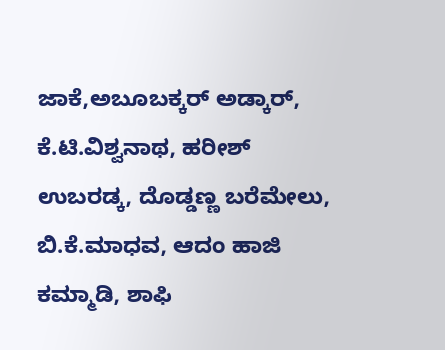ಜಾಕೆ,ಅಬೂಬಕ್ಕರ್ ಅಡ್ಕಾರ್, ಕೆ.ಟಿ.ವಿಶ್ವನಾಥ, ಹರೀಶ್ ಉಬರಡ್ಕ, ದೊಡ್ಡಣ್ಣ ಬರೆಮೇಲು, ಬಿ.ಕೆ.ಮಾಧವ, ಆದಂ ಹಾಜಿ ಕಮ್ಮಾಡಿ, ಶಾಫಿ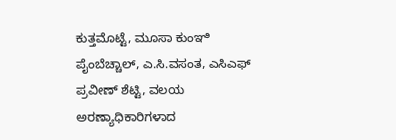ಕುತ್ತಮೊಟ್ಟೆ, ಮೂಸಾ ಕುಂಞಿ ಪೈಂಬೆಚ್ಚಾಲ್, ಎ.ಸಿ.ವಸಂತ, ಎಸಿಎಫ್ ಪ್ರವೀಣ್ ಶೆಟ್ಟಿ, ವಲಯ ಅರಣ್ಯಾಧಿಕಾರಿಗಳಾದ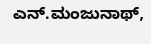ಎನ್.ಮಂಜುನಾಥ್,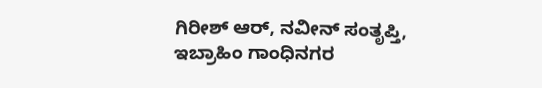ಗಿರೀಶ್ ಆರ್, ನವೀನ್ ಸಂತೃಪ್ತಿ, ಇಬ್ರಾಹಿಂ ಗಾಂಧಿನಗರ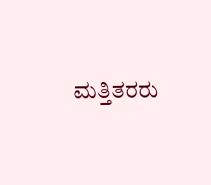ಮತ್ತಿತರರು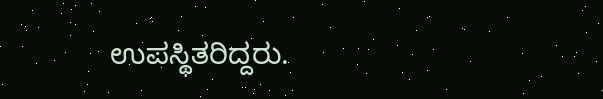ಉಪಸ್ಥಿತರಿದ್ದರು.